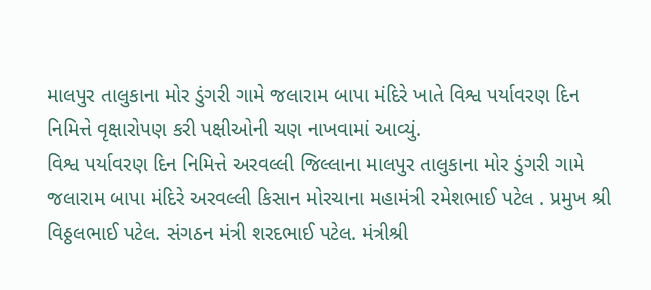માલપુર તાલુકાના મોર ડુંગરી ગામે જલારામ બાપા મંદિરે ખાતે વિશ્વ પર્યાવરણ દિન નિમિત્તે વૃક્ષારોપણ કરી પક્ષીઓની ચણ નાખવામાં આવ્યું.
વિશ્વ પર્યાવરણ દિન નિમિત્તે અરવલ્લી જિલ્લાના માલપુર તાલુકાના મોર ડુંગરી ગામે જલારામ બાપા મંદિરે અરવલ્લી કિસાન મોરચાના મહામંત્રી રમેશભાઈ પટેલ . પ્રમુખ શ્રી વિઠ્ઠલભાઈ પટેલ. સંગઠન મંત્રી શરદભાઈ પટેલ. મંત્રીશ્રી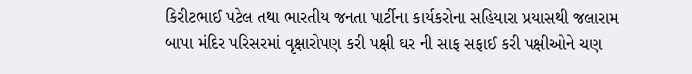કિરીટભાઈ પટેલ તથા ભારતીય જનતા પાર્ટીના કાર્યકરોના સહિયારા પ્રયાસથી જલારામ બાપા મંદિર પરિસરમાં વૃક્ષારોપણ કરી પક્ષી ઘર ની સાફ સફાઈ કરી પક્ષીઓને ચણ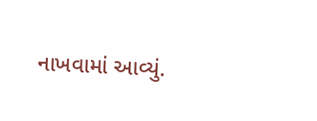નાખવામાં આવ્યું.